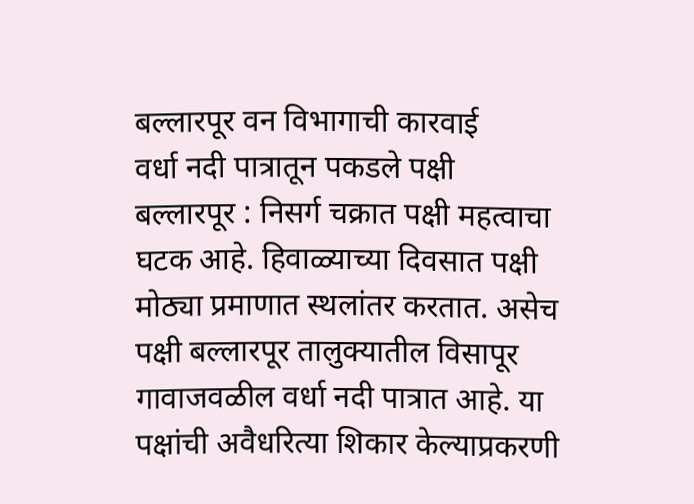बल्लारपूर वन विभागाची कारवाई
वर्धा नदी पात्रातून पकडले पक्षी
बल्लारपूर : निसर्ग चक्रात पक्षी महत्वाचा घटक आहे. हिवाळ्याच्या दिवसात पक्षी मोठ्या प्रमाणात स्थलांतर करतात. असेच पक्षी बल्लारपूर तालुक्यातील विसापूर गावाजवळील वर्धा नदी पात्रात आहे. या पक्षांची अवैधरित्या शिकार केल्याप्रकरणी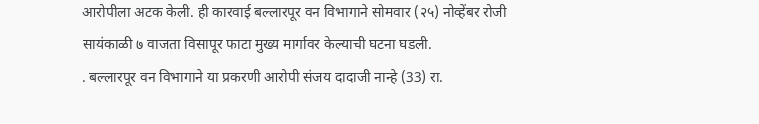आरोपीला अटक केली. ही कारवाई बल्लारपूर वन विभागाने सोमवार (२५) नोव्हेंबर रोजी सायंकाळी ७ वाजता विसापूर फाटा मुख्य मार्गावर केल्याची घटना घडली.
. बल्लारपूर वन विभागाने या प्रकरणी आरोपी संजय दादाजी नान्हे (33) रा.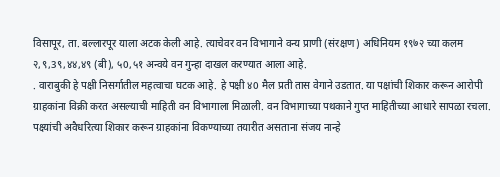विसापूर, ता. बल्लारपूर याला अटक केली आहे. त्याचेवर वन विभागाने वन्य प्राणी (संरक्षण) अधिनियम १९७२ च्या कलम २,९,3९,४४,४९ (बी), ५0,५१ अन्वये वन गुन्हा दाखल करण्यात आला आहे.
. वाराबुकी हे पक्षी निसर्गातील महत्वाचा घटक आहे. हे पक्षी ४0 मैल प्रती तास वेगाने उडतात. या पक्षांची शिकार करून आरोपी ग्राहकांना विक्री करत असल्याची माहिती वन विभागाला मिळाली. वन विभागाच्या पथकाने गुप्त माहितीच्या आधारे सापळा रचला. पक्ष्यांची अवैधरित्या शिकार करून ग्राहकांना विकण्याच्या तयारीत असताना संजय नान्हे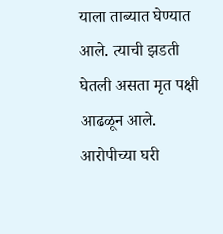याला ताब्यात घेण्यात आले. त्याची झडती घेतली असता मृत पक्षी आढळून आले. आरोपीच्या घरी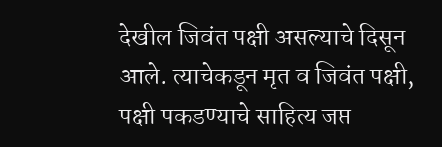देखील जिवंत पक्षी असल्याचे दिसून आले. त्याचेकडून मृत व जिवंत पक्षी, पक्षी पकडण्याचे साहित्य जप्त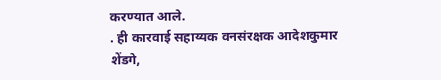करण्यात आले.
. ही कारवाई सहाय्यक वनसंरक्षक आदेशकुमार शेंडगे,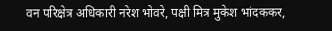वन परिक्षेत्र अधिकारी नरेश भोवरे, पक्षी मित्र मुकेश भांदककर,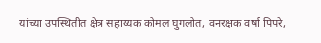यांच्या उपस्थितीत क्षेत्र सहाय्यक कोमल घुगलोत, वनरक्षक वर्षा पिपरे,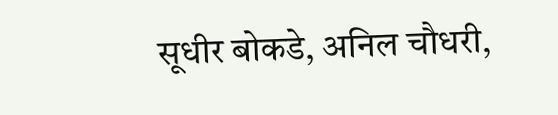सूधीर बोकडे, अनिल चौधरी,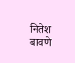नितेश बावणे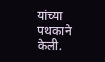यांच्या पथकाने केली.